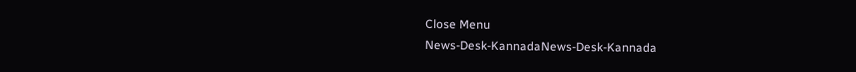Close Menu
News-Desk-KannadaNews-Desk-Kannada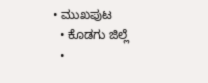• ಮುಖಪುಟ
  • ಕೊಡಗು ಜಿಲ್ಲೆ
  •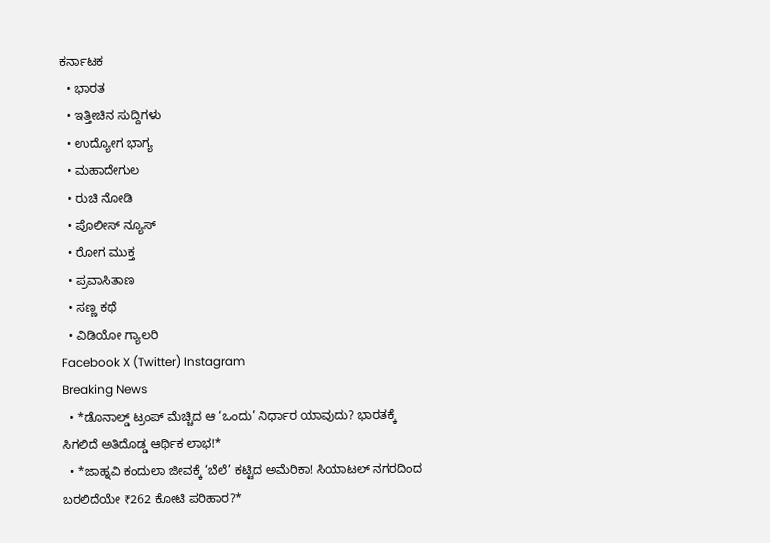ಕರ್ನಾಟಕ
  • ಭಾರತ
  • ಇತ್ತೀಚಿನ ಸುದ್ದಿಗಳು
  • ಉದ್ಯೋಗ ಭಾಗ್ಯ
  • ಮಹಾದೇಗುಲ
  • ರುಚಿ ನೋಡಿ
  • ಪೊಲೀಸ್ ನ್ಯೂಸ್
  • ರೋಗ ಮುಕ್ತ
  • ಪ್ರವಾಸಿತಾಣ
  • ಸಣ್ಣ ಕಥೆ
  • ವಿಡಿಯೋ ಗ್ಯಾಲರಿ
Facebook X (Twitter) Instagram
Breaking News
  • *ಡೊನಾಲ್ಡ್ ಟ್ರಂಪ್ ಮೆಚ್ಚಿದ ಆ ‘ಒಂದು’ ನಿರ್ಧಾರ ಯಾವುದು? ಭಾರತಕ್ಕೆ ಸಿಗಲಿದೆ ಅತಿದೊಡ್ಡ ಆರ್ಥಿಕ ಲಾಭ!*
  • *ಜಾಹ್ನವಿ ಕಂದುಲಾ ಜೀವಕ್ಕೆ ‘ಬೆಲೆ’ ಕಟ್ಟಿದ ಅಮೆರಿಕಾ! ಸಿಯಾಟಲ್ ನಗರದಿಂದ ಬರಲಿದೆಯೇ ₹262 ಕೋಟಿ ಪರಿಹಾರ?*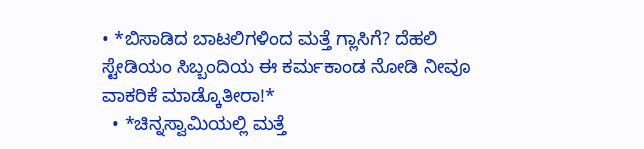• *ಬಿಸಾಡಿದ ಬಾಟಲಿಗಳಿಂದ ಮತ್ತೆ ಗ್ಲಾಸಿಗೆ? ದೆಹಲಿ ಸ್ಟೇಡಿಯಂ ಸಿಬ್ಬಂದಿಯ ಈ ಕರ್ಮಕಾಂಡ ನೋಡಿ ನೀವೂ ವಾಕರಿಕೆ ಮಾಡ್ಕೊತೀರಾ!*
  • *ಚಿನ್ನಸ್ವಾಮಿಯಲ್ಲಿ ಮತ್ತೆ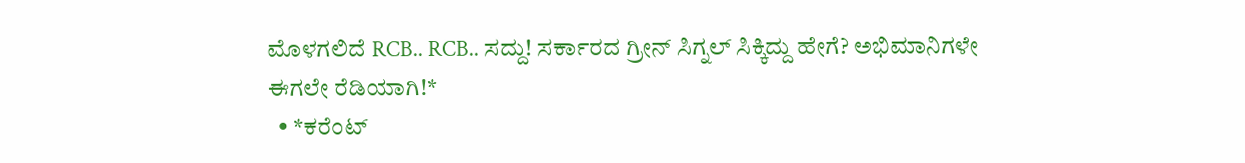ಮೊಳಗಲಿದೆ RCB.. RCB.. ಸದ್ದು! ಸರ್ಕಾರದ ಗ್ರೀನ್ ಸಿಗ್ನಲ್ ಸಿಕ್ಕಿದ್ದು ಹೇಗೆ? ಅಭಿಮಾನಿಗಳೇ ಈಗಲೇ ರೆಡಿಯಾಗಿ!*
  • *ಕರೆಂಟ್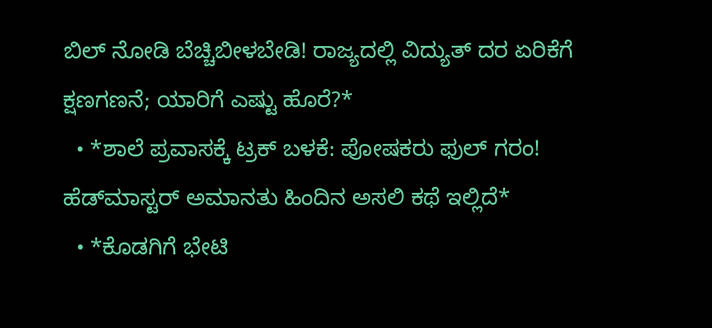ಬಿಲ್ ನೋಡಿ ಬೆಚ್ಚಿಬೀಳಬೇಡಿ! ರಾಜ್ಯದಲ್ಲಿ ವಿದ್ಯುತ್ ದರ ಏರಿಕೆಗೆ ಕ್ಷಣಗಣನೆ; ಯಾರಿಗೆ ಎಷ್ಟು ಹೊರೆ?*
  • *ಶಾಲೆ ಪ್ರವಾಸಕ್ಕೆ ಟ್ರಕ್ ಬಳಕೆ: ಪೋಷಕರು ಫುಲ್ ಗರಂ! ಹೆಡ್‌ಮಾಸ್ಟರ್ ಅಮಾನತು ಹಿಂದಿನ ಅಸಲಿ ಕಥೆ ಇಲ್ಲಿದೆ*
  • *ಕೊಡಗಿಗೆ ಭೇಟಿ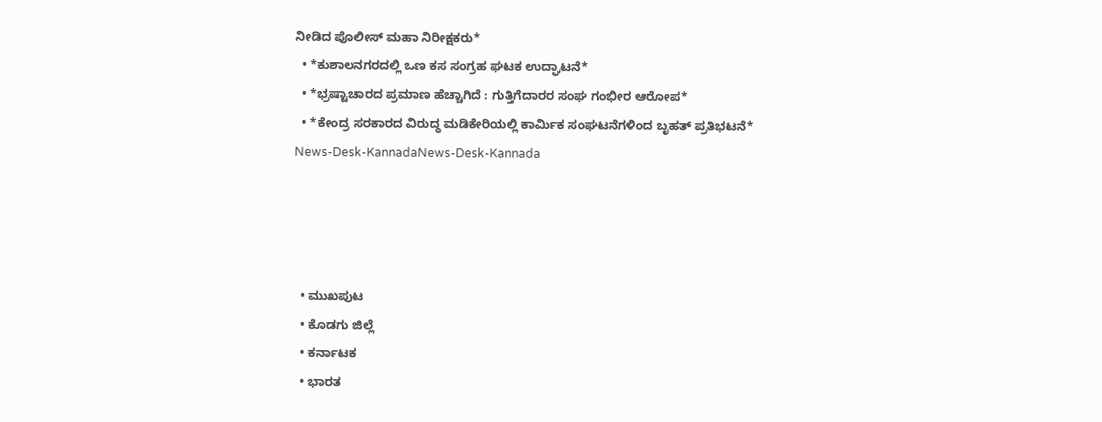ನೀಡಿದ ಪೊಲೀಸ್ ಮಹಾ ನಿರೀಕ್ಷಕರು*
  • *ಕುಶಾಲನಗರದಲ್ಲಿ ಒಣ ಕಸ ಸಂಗ್ರಹ ಘಟಕ ಉದ್ಘಾಟನೆ*
  • *ಭ್ರಷ್ಟಾಚಾರದ ಪ್ರಮಾಣ ಹೆಚ್ಚಾಗಿದೆ : ಗುತ್ತಿಗೆದಾರರ ಸಂಘ ಗಂಭೀರ ಆರೋಪ*
  • *ಕೇಂದ್ರ ಸರಕಾರದ ವಿರುದ್ಧ ಮಡಿಕೇರಿಯಲ್ಲಿ ಕಾರ್ಮಿಕ ಸಂಘಟನೆಗಳಿಂದ ಬೃಹತ್ ಪ್ರತಿಭಟನೆ*
News-Desk-KannadaNews-Desk-Kannada




  • ಮುಖಪುಟ
  • ಕೊಡಗು ಜಿಲ್ಲೆ
  • ಕರ್ನಾಟಕ
  • ಭಾರತ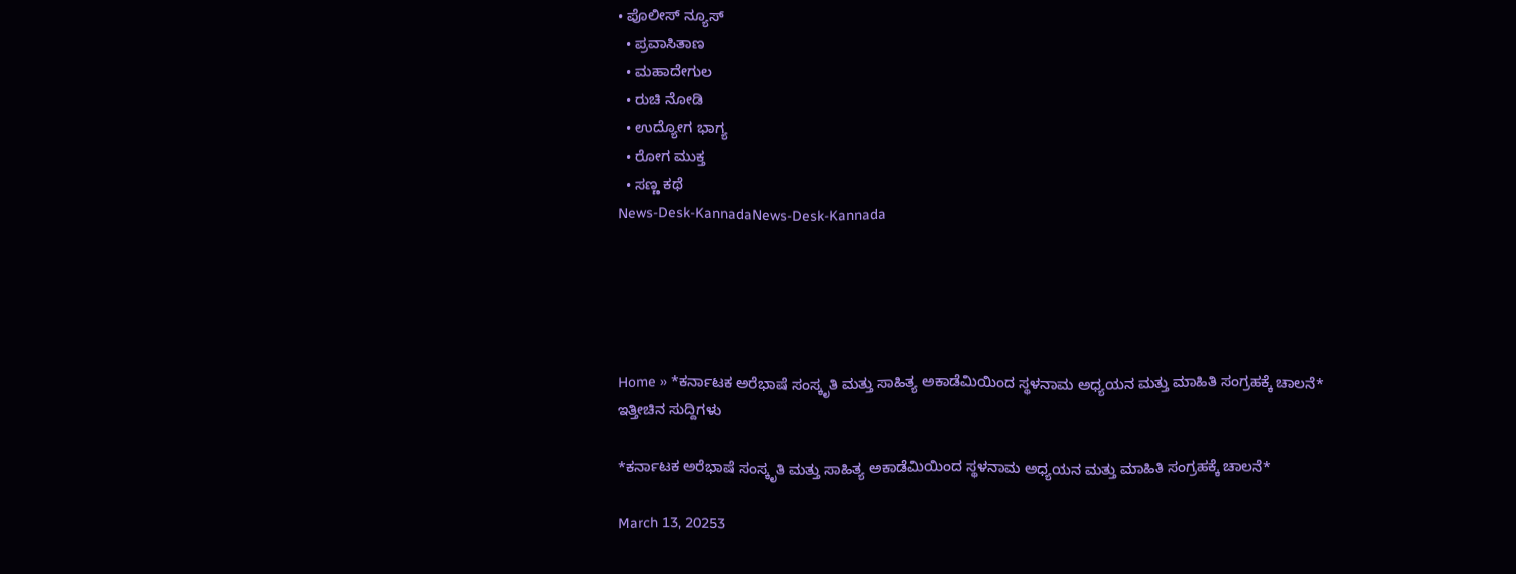• ಪೊಲೀಸ್ ನ್ಯೂಸ್
  • ಪ್ರವಾಸಿತಾಣ
  • ಮಹಾದೇಗುಲ
  • ರುಚಿ ನೋಡಿ
  • ಉದ್ಯೋಗ ಭಾಗ್ಯ
  • ರೋಗ ಮುಕ್ತ
  • ಸಣ್ಣ ಕಥೆ
News-Desk-KannadaNews-Desk-Kannada





Home » *ಕರ್ನಾಟಕ ಅರೆಭಾಷೆ ಸಂಸ್ಕೃತಿ ಮತ್ತು ಸಾಹಿತ್ಯ ಅಕಾಡೆಮಿಯಿಂದ ಸ್ಥಳನಾಮ ಅಧ್ಯಯನ ಮತ್ತು ಮಾಹಿತಿ ಸಂಗ್ರಹಕ್ಕೆ ಚಾಲನೆ*
ಇತ್ತೀಚಿನ ಸುದ್ದಿಗಳು

*ಕರ್ನಾಟಕ ಅರೆಭಾಷೆ ಸಂಸ್ಕೃತಿ ಮತ್ತು ಸಾಹಿತ್ಯ ಅಕಾಡೆಮಿಯಿಂದ ಸ್ಥಳನಾಮ ಅಧ್ಯಯನ ಮತ್ತು ಮಾಹಿತಿ ಸಂಗ್ರಹಕ್ಕೆ ಚಾಲನೆ*

March 13, 20253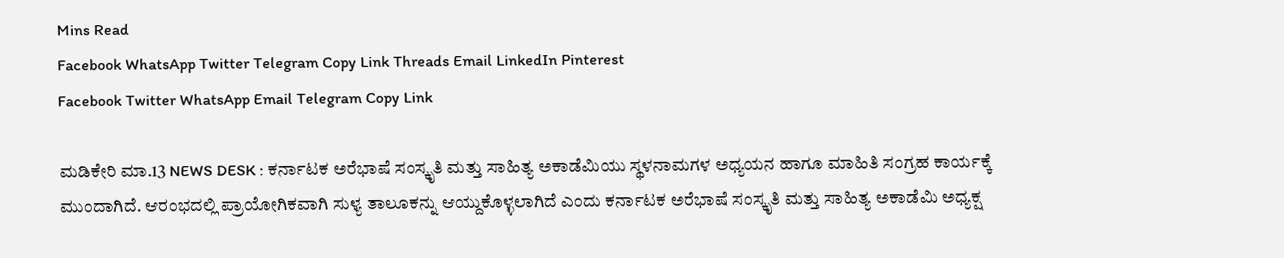Mins Read
Facebook WhatsApp Twitter Telegram Copy Link Threads Email LinkedIn Pinterest
Facebook Twitter WhatsApp Email Telegram Copy Link

ಮಡಿಕೇರಿ ಮಾ.13 NEWS DESK : ಕರ್ನಾಟಕ ಅರೆಭಾಷೆ ಸಂಸ್ಕೃತಿ ಮತ್ತು ಸಾಹಿತ್ಯ ಅಕಾಡೆಮಿಯು ಸ್ಥಳನಾಮಗಳ ಅಧ್ಯಯನ ಹಾಗೂ ಮಾಹಿತಿ ಸಂಗ್ರಹ ಕಾರ್ಯಕ್ಕೆ ಮುಂದಾಗಿದೆ. ಆರಂಭದಲ್ಲಿ ಪ್ರಾಯೋಗಿಕವಾಗಿ ಸುಳ್ಯ ತಾಲೂಕನ್ನು ಆಯ್ದುಕೊಳ್ಳಲಾಗಿದೆ ಎಂದು ಕರ್ನಾಟಕ ಅರೆಭಾಷೆ ಸಂಸ್ಕೃತಿ ಮತ್ತು ಸಾಹಿತ್ಯ ಅಕಾಡೆಮಿ ಅಧ್ಯಕ್ಷ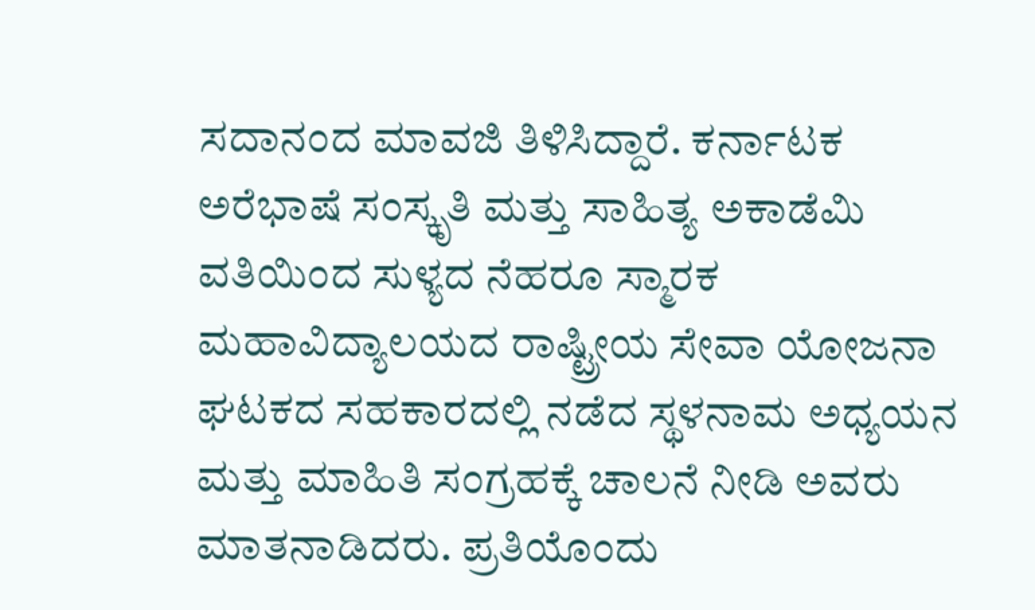ಸದಾನಂದ ಮಾವಜಿ ತಿಳಿಸಿದ್ದಾರೆ. ಕರ್ನಾಟಕ ಅರೆಭಾಷೆ ಸಂಸ್ಕೃತಿ ಮತ್ತು ಸಾಹಿತ್ಯ ಅಕಾಡೆಮಿ ವತಿಯಿಂದ ಸುಳ್ಯದ ನೆಹರೂ ಸ್ಮಾರಕ ಮಹಾವಿದ್ಯಾಲಯದ ರಾಷ್ಟ್ರೀಯ ಸೇವಾ ಯೋಜನಾ ಘಟಕದ ಸಹಕಾರದಲ್ಲಿ ನಡೆದ ಸ್ಥಳನಾಮ ಅಧ್ಯಯನ ಮತ್ತು ಮಾಹಿತಿ ಸಂಗ್ರಹಕ್ಕೆ ಚಾಲನೆ ನೀಡಿ ಅವರು ಮಾತನಾಡಿದರು. ಪ್ರತಿಯೊಂದು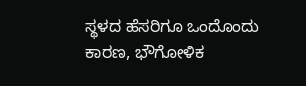ಸ್ಥಳದ ಹೆಸರಿಗೂ ಒಂದೊಂದು ಕಾರಣ, ಭೌಗೋಳಿಕ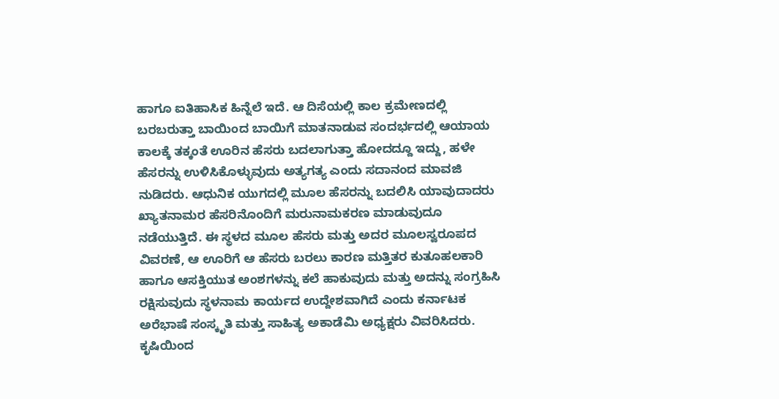ಹಾಗೂ ಐತಿಹಾಸಿಕ ಹಿನ್ನೆಲೆ ಇದೆ. ಆ ದಿಸೆಯಲ್ಲಿ ಕಾಲ ಕ್ರಮೇಣದಲ್ಲಿ ಬರಬರುತ್ತಾ ಬಾಯಿಂದ ಬಾಯಿಗೆ ಮಾತನಾಡುವ ಸಂದರ್ಭದಲ್ಲಿ ಆಯಾಯ ಕಾಲಕ್ಕೆ ತಕ್ಕಂತೆ ಊರಿನ ಹೆಸರು ಬದಲಾಗುತ್ತಾ ಹೋದದ್ದೂ ಇದ್ದು, ಹಳೇ ಹೆಸರನ್ನು ಉಳಿಸಿಕೊಳ್ಳುವುದು ಅತ್ಯಗತ್ಯ ಎಂದು ಸದಾನಂದ ಮಾವಜಿ ನುಡಿದರು. ಆಧುನಿಕ ಯುಗದಲ್ಲಿ ಮೂಲ ಹೆಸರನ್ನು ಬದಲಿಸಿ ಯಾವುದಾದರು ಖ್ಯಾತನಾಮರ ಹೆಸರಿನೊಂದಿಗೆ ಮರುನಾಮಕರಣ ಮಾಡುವುದೂ ನಡೆಯುತ್ತಿದೆ. ಈ ಸ್ಥಳದ ಮೂಲ ಹೆಸರು ಮತ್ತು ಅದರ ಮೂಲಸ್ವರೂಪದ ವಿವರಣೆ, ಆ ಊರಿಗೆ ಆ ಹೆಸರು ಬರಲು ಕಾರಣ ಮತ್ತಿತರ ಕುತೂಹಲಕಾರಿ ಹಾಗೂ ಆಸಕ್ತಿಯುತ ಅಂಶಗಳನ್ನು ಕಲೆ ಹಾಕುವುದು ಮತ್ತು ಅದನ್ನು ಸಂಗ್ರಹಿಸಿ ರಕ್ಷಿಸುವುದು ಸ್ಥಳನಾಮ ಕಾರ್ಯದ ಉದ್ದೇಶವಾಗಿದೆ ಎಂದು ಕರ್ನಾಟಕ ಅರೆಭಾಷೆ ಸಂಸ್ಕೃತಿ ಮತ್ತು ಸಾಹಿತ್ಯ ಅಕಾಡೆಮಿ ಅಧ್ಯಕ್ಷರು ವಿವರಿಸಿದರು. ಕೃಷಿಯಿಂದ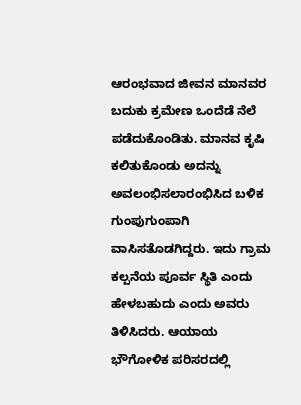ಆರಂಭವಾದ ಜೀವನ ಮಾನವರ ಬದುಕು ಕ್ರಮೇಣ ಒಂದೆಡೆ ನೆಲೆ ಪಡೆದುಕೊಂಡಿತು. ಮಾನವ ಕೃಷಿ ಕಲಿತುಕೊಂಡು ಅದನ್ನು ಅವಲಂಭಿಸಲಾರಂಭಿಸಿದ ಬಳಿಕ ಗುಂಪುಗುಂಪಾಗಿ ವಾಸಿಸತೊಡಗಿದ್ದರು. ಇದು ಗ್ರಾಮ ಕಲ್ಪನೆಯ ಪೂರ್ವ ಸ್ಥಿತಿ ಎಂದು ಹೇಳಬಹುದು ಎಂದು ಅವರು ತಿಳಿಸಿದರು. ಆಯಾಯ ಭೌಗೋಳಿಕ ಪರಿಸರದಲ್ಲಿ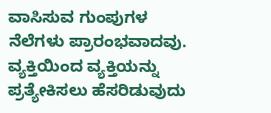ವಾಸಿಸುವ ಗುಂಪುಗಳ ನೆಲೆಗಳು ಪ್ರಾರಂಭವಾದವು. ವ್ಯಕ್ತಿಯಿಂದ ವ್ಯಕ್ತಿಯನ್ನು ಪ್ರತ್ಯೇಕಿಸಲು ಹೆಸರಿಡುವುದು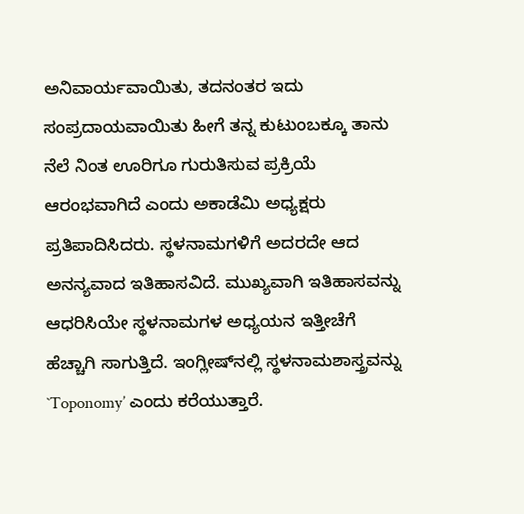ಅನಿವಾರ್ಯವಾಯಿತು, ತದನಂತರ ಇದು ಸಂಪ್ರದಾಯವಾಯಿತು ಹೀಗೆ ತನ್ನ ಕುಟುಂಬಕ್ಕೂ ತಾನು ನೆಲೆ ನಿಂತ ಊರಿಗೂ ಗುರುತಿಸುವ ಪ್ರಕ್ರಿಯೆ ಆರಂಭವಾಗಿದೆ ಎಂದು ಅಕಾಡೆಮಿ ಅಧ್ಯಕ್ಷರು ಪ್ರತಿಪಾದಿಸಿದರು. ಸ್ಥಳನಾಮಗಳಿಗೆ ಅದರದೇ ಆದ ಅನನ್ಯವಾದ ಇತಿಹಾಸವಿದೆ. ಮುಖ್ಯವಾಗಿ ಇತಿಹಾಸವನ್ನು ಆಧರಿಸಿಯೇ ಸ್ಥಳನಾಮಗಳ ಅಧ್ಯಯನ ಇತ್ತೀಚೆಗೆ ಹೆಚ್ಚಾಗಿ ಸಾಗುತ್ತಿದೆ. ಇಂಗ್ಲೀಷ್‍ನಲ್ಲಿ ಸ್ಥಳನಾಮಶಾಸ್ತ್ರವನ್ನು `Toponomy’ ಎಂದು ಕರೆಯುತ್ತಾರೆ.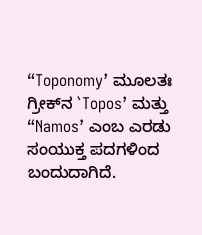“Toponomy’ ಮೂಲತಃ ಗ್ರೀಕ್‍ನ `Topos’ ಮತ್ತು “Namos’ ಎಂಬ ಎರಡು ಸಂಯುಕ್ತ ಪದಗಳಿಂದ ಬಂದುದಾಗಿದೆ.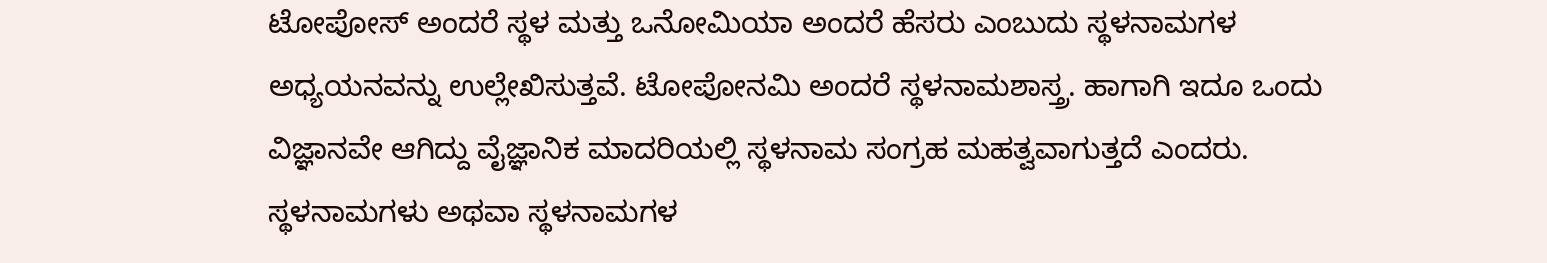ಟೋಪೋಸ್ ಅಂದರೆ ಸ್ಥಳ ಮತ್ತು ಒನೋಮಿಯಾ ಅಂದರೆ ಹೆಸರು ಎಂಬುದು ಸ್ಥಳನಾಮಗಳ ಅಧ್ಯಯನವನ್ನು ಉಲ್ಲೇಖಿಸುತ್ತವೆ. ಟೋಪೋನಮಿ ಅಂದರೆ ಸ್ಥಳನಾಮಶಾಸ್ತ್ರ. ಹಾಗಾಗಿ ಇದೂ ಒಂದು ವಿಜ್ಞಾನವೇ ಆಗಿದ್ದು ವೈಜ್ಞಾನಿಕ ಮಾದರಿಯಲ್ಲಿ ಸ್ಥಳನಾಮ ಸಂಗ್ರಹ ಮಹತ್ವವಾಗುತ್ತದೆ ಎಂದರು. ಸ್ಥಳನಾಮಗಳು ಅಥವಾ ಸ್ಥಳನಾಮಗಳ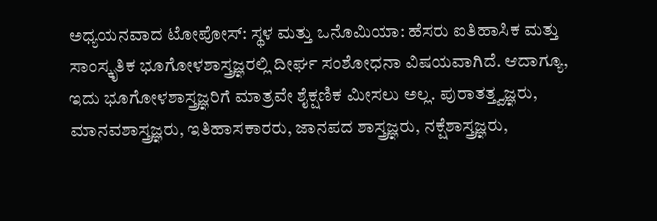ಅಧ್ಯಯನವಾದ ಟೋಪೋಸ್: ಸ್ಥಳ ಮತ್ತು ಒನೊಮಿಯಾ: ಹೆಸರು ಐತಿಹಾಸಿಕ ಮತ್ತು ಸಾಂಸ್ಕೃತಿಕ ಭೂಗೋಳಶಾಸ್ತ್ರಜ್ಞರಲ್ಲಿ ದೀರ್ಘ ಸಂಶೋಧನಾ ವಿಷಯವಾಗಿದೆ. ಆದಾಗ್ಯೂ, ಇದು ಭೂಗೋಳಶಾಸ್ತ್ರಜ್ಞರಿಗೆ ಮಾತ್ರವೇ ಶೈಕ್ಷಣಿಕ ಮೀಸಲು ಅಲ್ಲ. ಪುರಾತತ್ತ್ವಜ್ಞರು, ಮಾನವಶಾಸ್ತ್ರಜ್ಞರು, ಇತಿಹಾಸಕಾರರು, ಜಾನಪದ ಶಾಸ್ತ್ರಜ್ಞರು, ನಕ್ಷೆಶಾಸ್ತ್ರಜ್ಞರು,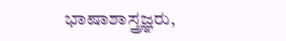ಭಾಷಾಶಾಸ್ತ್ರಜ್ಞರು,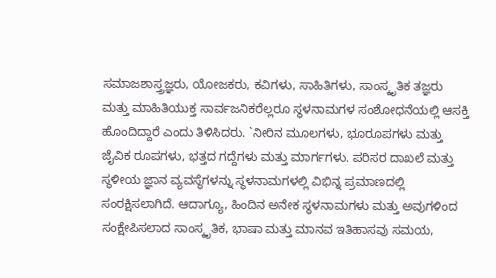ಸಮಾಜಶಾಸ್ತ್ರಜ್ಞರು, ಯೋಜಕರು, ಕವಿಗಳು, ಸಾಹಿತಿಗಳು, ಸಾಂಸ್ಕೃತಿಕ ತಜ್ಞರು ಮತ್ತು ಮಾಹಿತಿಯುಕ್ತ ಸಾರ್ವಜನಿಕರೆಲ್ಲರೂ ಸ್ಥಳನಾಮಗಳ ಸಂಶೋಧನೆಯಲ್ಲಿ ಆಸಕ್ತಿ ಹೊಂದಿದ್ದಾರೆ ಎಂದು ತಿಳಿಸಿದರು. `ನೀರಿನ ಮೂಲಗಳು, ಭೂರೂಪಗಳು ಮತ್ತು ಜೈವಿಕ ರೂಪಗಳು, ಭತ್ತದ ಗದ್ದೆಗಳು ಮತ್ತು ಮಾರ್ಗಗಳು. ಪರಿಸರ ದಾಖಲೆ ಮತ್ತು ಸ್ಥಳೀಯ ಜ್ಞಾನ ವ್ಯವಸ್ಥೆಗಳನ್ನು ಸ್ಥಳನಾಮಗಳಲ್ಲಿ ವಿಭಿನ್ನ ಪ್ರಮಾಣದಲ್ಲಿ ಸಂರಕ್ಷಿಸಲಾಗಿದೆ. ಆದಾಗ್ಯೂ, ಹಿಂದಿನ ಅನೇಕ ಸ್ಥಳನಾಮಗಳು ಮತ್ತು ಅವುಗಳಿಂದ ಸಂಕ್ಷೇಪಿಸಲಾದ ಸಾಂಸ್ಕೃತಿಕ, ಭಾಷಾ ಮತ್ತು ಮಾನವ ಇತಿಹಾಸವು ಸಮಯ,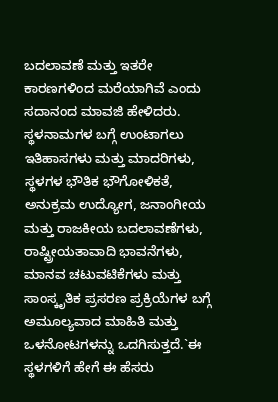ಬದಲಾವಣೆ ಮತ್ತು ಇತರೇ ಕಾರಣಗಳಿಂದ ಮರೆಯಾಗಿವೆ ಎಂದು ಸದಾನಂದ ಮಾವಜಿ ಹೇಳಿದರು. ಸ್ಥಳನಾಮಗಳ ಬಗ್ಗೆ ಉಂಟಾಗಲು ಇತಿಹಾಸಗಳು ಮತ್ತು ಮಾದರಿಗಳು, ಸ್ಥಳಗಳ ಭೌತಿಕ ಭೌಗೋಳಿಕತೆ, ಅನುಕ್ರಮ ಉದ್ಯೋಗ, ಜನಾಂಗೀಯ ಮತ್ತು ರಾಜಕೀಯ ಬದಲಾವಣೆಗಳು, ರಾಷ್ಟ್ರೀಯತಾವಾದಿ ಭಾವನೆಗಳು, ಮಾನವ ಚಟುವಟಿಕೆಗಳು ಮತ್ತು ಸಾಂಸ್ಕೃತಿಕ ಪ್ರಸರಣ ಪ್ರಕ್ರಿಯೆಗಳ ಬಗ್ಗೆ ಅಮೂಲ್ಯವಾದ ಮಾಹಿತಿ ಮತ್ತು ಒಳನೋಟಗಳನ್ನು ಒದಗಿಸುತ್ತದೆ.`ಈ ಸ್ಥಳಗಳಿಗೆ ಹೇಗೆ ಈ ಹೆಸರು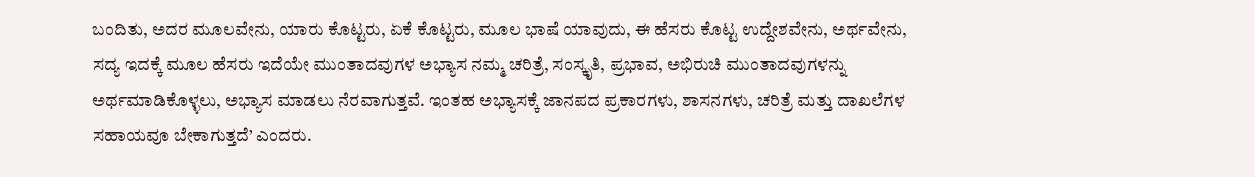ಬಂದಿತು, ಅದರ ಮೂಲವೇನು, ಯಾರು ಕೊಟ್ಟರು, ಏಕೆ ಕೊಟ್ಟರು, ಮೂಲ ಭಾಷೆ ಯಾವುದು, ಈ ಹೆಸರು ಕೊಟ್ಟ ಉದ್ದೇಶವೇನು, ಅರ್ಥವೇನು, ಸದ್ಯ ಇದಕ್ಕೆ ಮೂಲ ಹೆಸರು ಇದೆಯೇ ಮುಂತಾದವುಗಳ ಅಭ್ಯಾಸ ನಮ್ಮ ಚರಿತ್ರೆ, ಸಂಸ್ಕೃತಿ, ಪ್ರಭಾವ, ಅಭಿರುಚಿ ಮುಂತಾದವುಗಳನ್ನು ಅರ್ಥಮಾಡಿಕೊಳ್ಳಲು, ಅಭ್ಯಾಸ ಮಾಡಲು ನೆರವಾಗುತ್ತವೆ. ಇಂತಹ ಅಭ್ಯಾಸಕ್ಕೆ ಜಾನಪದ ಪ್ರಕಾರಗಳು, ಶಾಸನಗಳು, ಚರಿತ್ರೆ ಮತ್ತು ದಾಖಲೆಗಳ ಸಹಾಯವೂ ಬೇಕಾಗುತ್ತದೆ’ ಎಂದರು.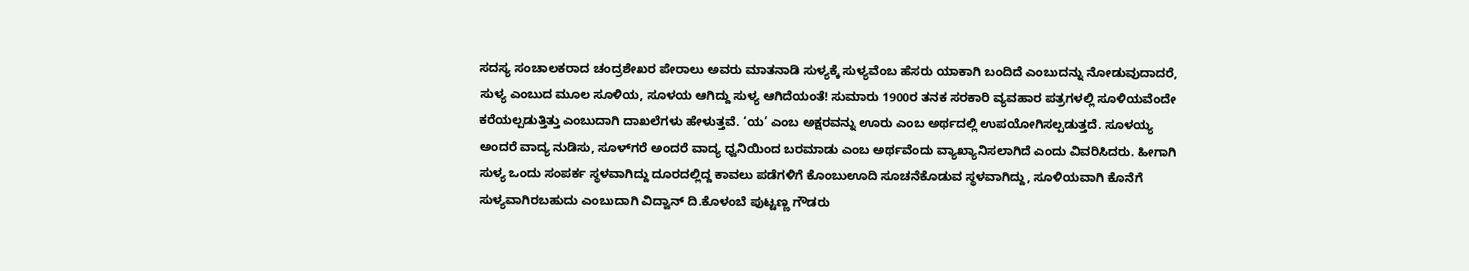ಸದಸ್ಯ ಸಂಚಾಲಕರಾದ ಚಂದ್ರಶೇಖರ ಪೇರಾಲು ಅವರು ಮಾತನಾಡಿ ಸುಳ್ಯಕ್ಕೆ ಸುಳ್ಯವೆಂಬ ಹೆಸರು ಯಾಕಾಗಿ ಬಂದಿದೆ ಎಂಬುದನ್ನು ನೋಡುವುದಾದರೆ, ಸುಳ್ಯ ಎಂಬುದ ಮೂಲ ಸೂಳಿಯ, ಸೂಳಯ ಆಗಿದ್ದು ಸುಳ್ಯ ಆಗಿದೆಯಂತೆ! ಸುಮಾರು 1900ರ ತನಕ ಸರಕಾರಿ ವ್ಯವಹಾರ ಪತ್ರಗಳಲ್ಲಿ ಸೂಳಿಯವೆಂದೇ ಕರೆಯಲ್ಪಡುತ್ತಿತ್ತು ಎಂಬುದಾಗಿ ದಾಖಲೆಗಳು ಹೇಳುತ್ತವೆ. ‘ಯ’ ಎಂಬ ಅಕ್ಷರವನ್ನು ಊರು ಎಂಬ ಅರ್ಥದಲ್ಲಿ ಉಪಯೋಗಿಸಲ್ಪಡುತ್ತದೆ. ಸೂಳಯ್ಯ ಅಂದರೆ ವಾದ್ಯ ನುಡಿಸು, ಸೂಳ್‍ಗರೆ ಅಂದರೆ ವಾದ್ಯ ಧ್ವನಿಯಿಂದ ಬರಮಾಡು ಎಂಬ ಅರ್ಥವೆಂದು ವ್ಯಾಖ್ಯಾನಿಸಲಾಗಿದೆ ಎಂದು ವಿವರಿಸಿದರು. ಹೀಗಾಗಿ ಸುಳ್ಯ ಒಂದು ಸಂಪರ್ಕ ಸ್ಥಳವಾಗಿದ್ದು ದೂರದಲ್ಲಿದ್ದ ಕಾವಲು ಪಡೆಗಳಿಗೆ ಕೊಂಬುಊದಿ ಸೂಚನೆಕೊಡುವ ಸ್ಥಳವಾಗಿದ್ದು, ಸೂಳಿಯವಾಗಿ ಕೊನೆಗೆ ಸುಳ್ಯವಾಗಿರಬಹುದು ಎಂಬುದಾಗಿ ವಿದ್ವಾನ್ ದಿ.ಕೊಳಂಬೆ ಪುಟ್ಟಣ್ಣ ಗೌಡರು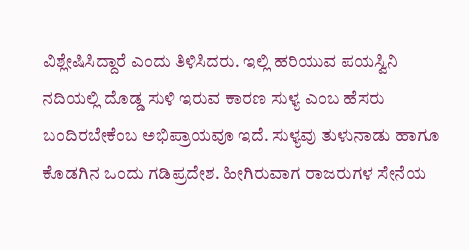ವಿಶ್ಲೇಷಿಸಿದ್ದಾರೆ ಎಂದು ತಿಳಿಸಿದರು. ಇಲ್ಲಿ ಹರಿಯುವ ಪಯಸ್ವಿನಿ ನದಿಯಲ್ಲಿ ದೊಡ್ಡ ಸುಳಿ ಇರುವ ಕಾರಣ ಸುಳ್ಯ ಎಂಬ ಹೆಸರು ಬಂದಿರಬೇಕೆಂಬ ಅಭಿಪ್ರಾಯವೂ ಇದೆ. ಸುಳ್ಯವು ತುಳುನಾಡು ಹಾಗೂ ಕೊಡಗಿನ ಒಂದು ಗಡಿಪ್ರದೇಶ. ಹೀಗಿರುವಾಗ ರಾಜರುಗಳ ಸೇನೆಯ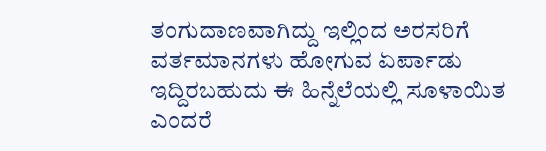ತಂಗುದಾಣವಾಗಿದ್ದು ಇಲ್ಲಿಂದ ಅರಸರಿಗೆ ವರ್ತಮಾನಗಳು ಹೋಗುವ ಏರ್ಪಾಡು ಇದ್ದಿರಬಹುದು ಈ ಹಿನ್ನೆಲೆಯಲ್ಲಿ ಸೂಳಾಯಿತ ಎಂದರೆ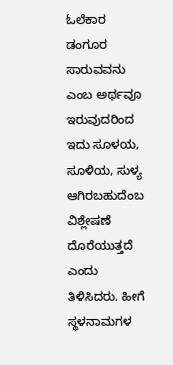ಓಲೆಕಾರ ಡಂಗೂರ ಸಾರುವವನು ಎಂಬ ಅರ್ಥವೂ ಇರುವುದರಿಂದ ಇದು ಸೂಳಯ, ಸೂಳಿಯ, ಸುಳ್ಯ ಆಗಿರಬಹುದೆಂಬ ವಿಶ್ಲೇಷಣೆ ದೊರೆಯುತ್ತದೆ ಎಂದು ತಿಳಿಸಿದರು. ಹೀಗೆ ಸ್ಥಳನಾಮಗಳ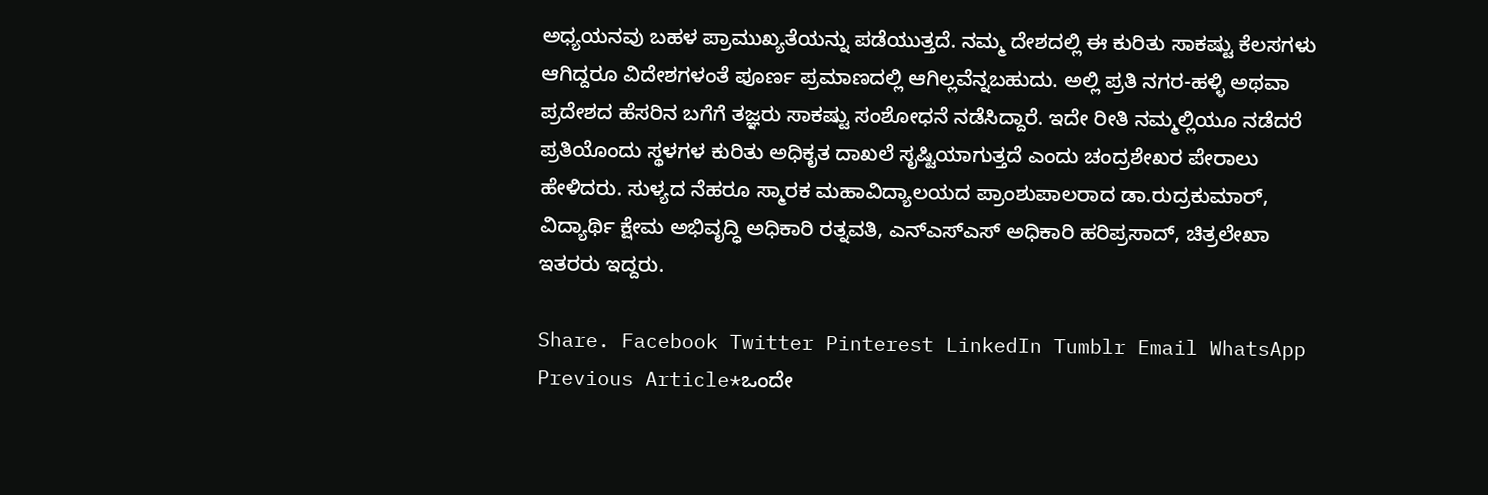ಅಧ್ಯಯನವು ಬಹಳ ಪ್ರಾಮುಖ್ಯತೆಯನ್ನು ಪಡೆಯುತ್ತದೆ. ನಮ್ಮ ದೇಶದಲ್ಲಿ ಈ ಕುರಿತು ಸಾಕಷ್ಟು ಕೆಲಸಗಳು ಆಗಿದ್ದರೂ ವಿದೇಶಗಳಂತೆ ಪೂರ್ಣ ಪ್ರಮಾಣದಲ್ಲಿ ಆಗಿಲ್ಲವೆನ್ನಬಹುದು. ಅಲ್ಲಿ ಪ್ರತಿ ನಗರ-ಹಳ್ಳಿ ಅಥವಾ ಪ್ರದೇಶದ ಹೆಸರಿನ ಬಗೆಗೆ ತಜ್ಞರು ಸಾಕಷ್ಟು ಸಂಶೋಧನೆ ನಡೆಸಿದ್ದಾರೆ. ಇದೇ ರೀತಿ ನಮ್ಮಲ್ಲಿಯೂ ನಡೆದರೆ ಪ್ರತಿಯೊಂದು ಸ್ಥಳಗಳ ಕುರಿತು ಅಧಿಕೃತ ದಾಖಲೆ ಸೃಷ್ಟಿಯಾಗುತ್ತದೆ ಎಂದು ಚಂದ್ರಶೇಖರ ಪೇರಾಲು ಹೇಳಿದರು. ಸುಳ್ಯದ ನೆಹರೂ ಸ್ಮಾರಕ ಮಹಾವಿದ್ಯಾಲಯದ ಪ್ರಾಂಶುಪಾಲರಾದ ಡಾ.ರುದ್ರಕುಮಾರ್, ವಿದ್ಯಾರ್ಥಿ ಕ್ಷೇಮ ಅಭಿವೃದ್ಧಿ ಅಧಿಕಾರಿ ರತ್ನವತಿ, ಎನ್‍ಎಸ್‍ಎಸ್ ಅಧಿಕಾರಿ ಹರಿಪ್ರಸಾದ್, ಚಿತ್ರಲೇಖಾ ಇತರರು ಇದ್ದರು.

Share. Facebook Twitter Pinterest LinkedIn Tumblr Email WhatsApp
Previous Article*ಒಂದೇ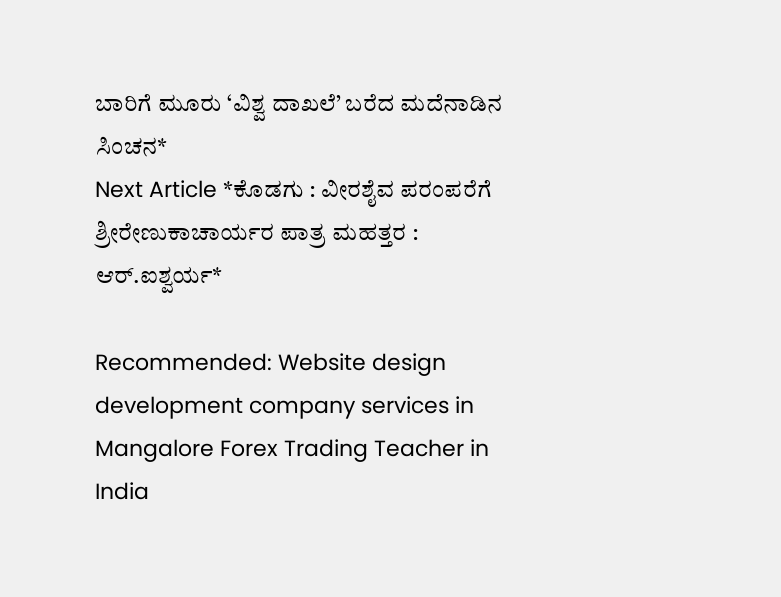ಬಾರಿಗೆ ಮೂರು ‘ವಿಶ್ವ ದಾಖಲೆ’ ಬರೆದ ಮದೆನಾಡಿನ ಸಿಂಚನ*
Next Article *ಕೊಡಗು : ವೀರಶೈವ ಪರಂಪರೆಗೆ ಶ್ರೀರೇಣುಕಾಚಾರ್ಯರ ಪಾತ್ರ ಮಹತ್ತರ : ಆರ್.ಐಶ್ವರ್ಯ*

Recommended: Website design development company services in Mangalore Forex Trading Teacher in India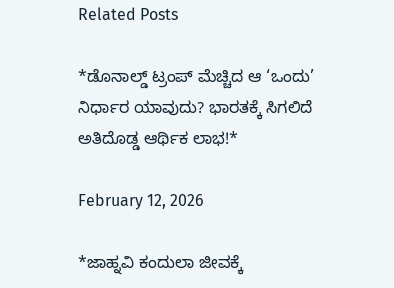Related Posts

*ಡೊನಾಲ್ಡ್ ಟ್ರಂಪ್ ಮೆಚ್ಚಿದ ಆ ‘ಒಂದು’ ನಿರ್ಧಾರ ಯಾವುದು? ಭಾರತಕ್ಕೆ ಸಿಗಲಿದೆ ಅತಿದೊಡ್ಡ ಆರ್ಥಿಕ ಲಾಭ!*

February 12, 2026

*ಜಾಹ್ನವಿ ಕಂದುಲಾ ಜೀವಕ್ಕೆ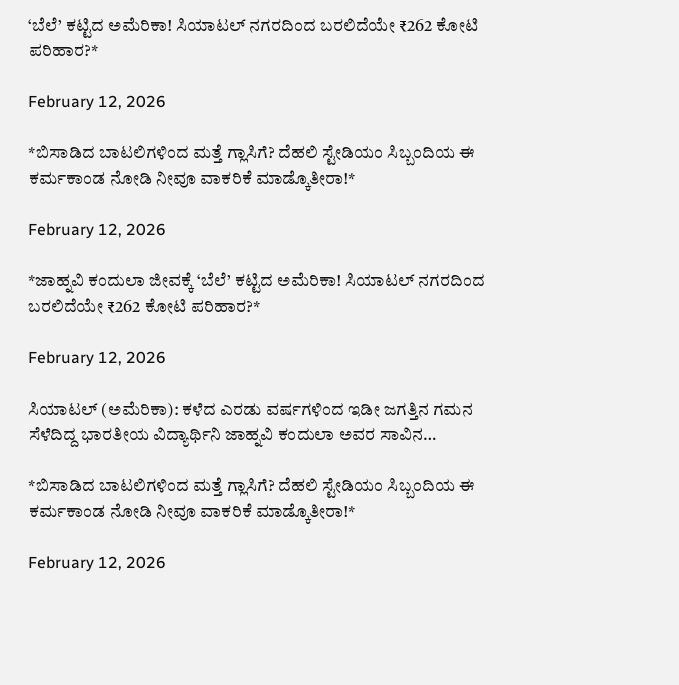‘ಬೆಲೆ’ ಕಟ್ಟಿದ ಅಮೆರಿಕಾ! ಸಿಯಾಟಲ್ ನಗರದಿಂದ ಬರಲಿದೆಯೇ ₹262 ಕೋಟಿ ಪರಿಹಾರ?*

February 12, 2026

*ಬಿಸಾಡಿದ ಬಾಟಲಿಗಳಿಂದ ಮತ್ತೆ ಗ್ಲಾಸಿಗೆ? ದೆಹಲಿ ಸ್ಟೇಡಿಯಂ ಸಿಬ್ಬಂದಿಯ ಈ ಕರ್ಮಕಾಂಡ ನೋಡಿ ನೀವೂ ವಾಕರಿಕೆ ಮಾಡ್ಕೊತೀರಾ!*

February 12, 2026

*ಜಾಹ್ನವಿ ಕಂದುಲಾ ಜೀವಕ್ಕೆ ‘ಬೆಲೆ’ ಕಟ್ಟಿದ ಅಮೆರಿಕಾ! ಸಿಯಾಟಲ್ ನಗರದಿಂದ ಬರಲಿದೆಯೇ ₹262 ಕೋಟಿ ಪರಿಹಾರ?*

February 12, 2026

ಸಿಯಾಟಲ್ (ಅಮೆರಿಕಾ): ಕಳೆದ ಎರಡು ವರ್ಷಗಳಿಂದ ಇಡೀ ಜಗತ್ತಿನ ಗಮನ ಸೆಳೆದಿದ್ದ ಭಾರತೀಯ ವಿದ್ಯಾರ್ಥಿನಿ ಜಾಹ್ನವಿ ಕಂದುಲಾ ಅವರ ಸಾವಿನ…

*ಬಿಸಾಡಿದ ಬಾಟಲಿಗಳಿಂದ ಮತ್ತೆ ಗ್ಲಾಸಿಗೆ? ದೆಹಲಿ ಸ್ಟೇಡಿಯಂ ಸಿಬ್ಬಂದಿಯ ಈ ಕರ್ಮಕಾಂಡ ನೋಡಿ ನೀವೂ ವಾಕರಿಕೆ ಮಾಡ್ಕೊತೀರಾ!*

February 12, 2026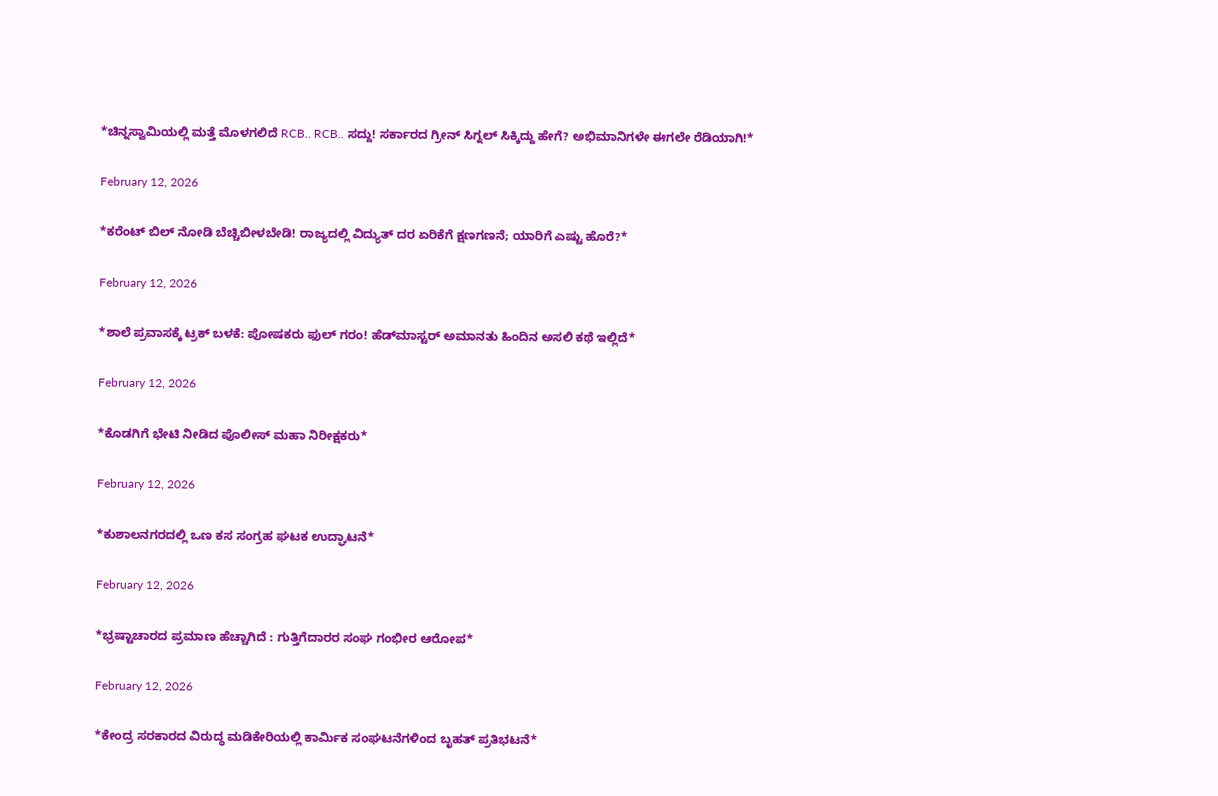*ಚಿನ್ನಸ್ವಾಮಿಯಲ್ಲಿ ಮತ್ತೆ ಮೊಳಗಲಿದೆ RCB.. RCB.. ಸದ್ದು! ಸರ್ಕಾರದ ಗ್ರೀನ್ ಸಿಗ್ನಲ್ ಸಿಕ್ಕಿದ್ದು ಹೇಗೆ? ಅಭಿಮಾನಿಗಳೇ ಈಗಲೇ ರೆಡಿಯಾಗಿ!*

February 12, 2026

*ಕರೆಂಟ್ ಬಿಲ್ ನೋಡಿ ಬೆಚ್ಚಿಬೀಳಬೇಡಿ! ರಾಜ್ಯದಲ್ಲಿ ವಿದ್ಯುತ್ ದರ ಏರಿಕೆಗೆ ಕ್ಷಣಗಣನೆ; ಯಾರಿಗೆ ಎಷ್ಟು ಹೊರೆ?*

February 12, 2026

*ಶಾಲೆ ಪ್ರವಾಸಕ್ಕೆ ಟ್ರಕ್ ಬಳಕೆ: ಪೋಷಕರು ಫುಲ್ ಗರಂ! ಹೆಡ್‌ಮಾಸ್ಟರ್ ಅಮಾನತು ಹಿಂದಿನ ಅಸಲಿ ಕಥೆ ಇಲ್ಲಿದೆ*

February 12, 2026

*ಕೊಡಗಿಗೆ ಭೇಟಿ ನೀಡಿದ ಪೊಲೀಸ್ ಮಹಾ ನಿರೀಕ್ಷಕರು*

February 12, 2026

*ಕುಶಾಲನಗರದಲ್ಲಿ ಒಣ ಕಸ ಸಂಗ್ರಹ ಘಟಕ ಉದ್ಘಾಟನೆ*

February 12, 2026

*ಭ್ರಷ್ಟಾಚಾರದ ಪ್ರಮಾಣ ಹೆಚ್ಚಾಗಿದೆ : ಗುತ್ತಿಗೆದಾರರ ಸಂಘ ಗಂಭೀರ ಆರೋಪ*

February 12, 2026

*ಕೇಂದ್ರ ಸರಕಾರದ ವಿರುದ್ಧ ಮಡಿಕೇರಿಯಲ್ಲಿ ಕಾರ್ಮಿಕ ಸಂಘಟನೆಗಳಿಂದ ಬೃಹತ್ ಪ್ರತಿಭಟನೆ*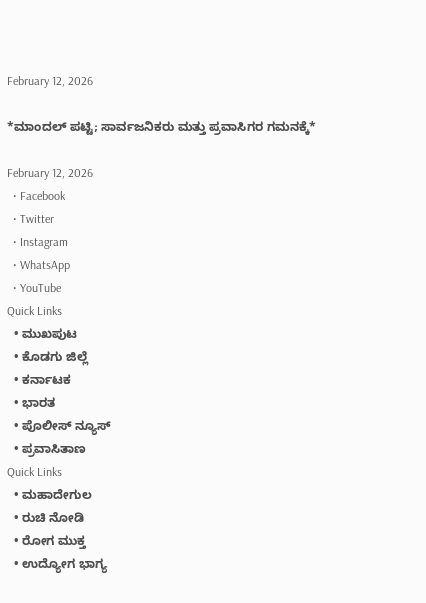February 12, 2026

*ಮಾಂದಲ್ ಪಟ್ಟಿ; ಸಾರ್ವಜನಿಕರು ಮತ್ತು ಪ್ರವಾಸಿಗರ ಗಮನಕ್ಕೆ*

February 12, 2026
  • Facebook
  • Twitter
  • Instagram
  • WhatsApp
  • YouTube
Quick Links
  • ಮುಖಪುಟ
  • ಕೊಡಗು ಜಿಲ್ಲೆ
  • ಕರ್ನಾಟಕ
  • ಭಾರತ
  • ಪೊಲೀಸ್ ನ್ಯೂಸ್
  • ಪ್ರವಾಸಿತಾಣ
Quick Links
  • ಮಹಾದೇಗುಲ
  • ರುಚಿ ನೋಡಿ
  • ರೋಗ ಮುಕ್ತ
  • ಉದ್ಯೋಗ ಭಾಗ್ಯ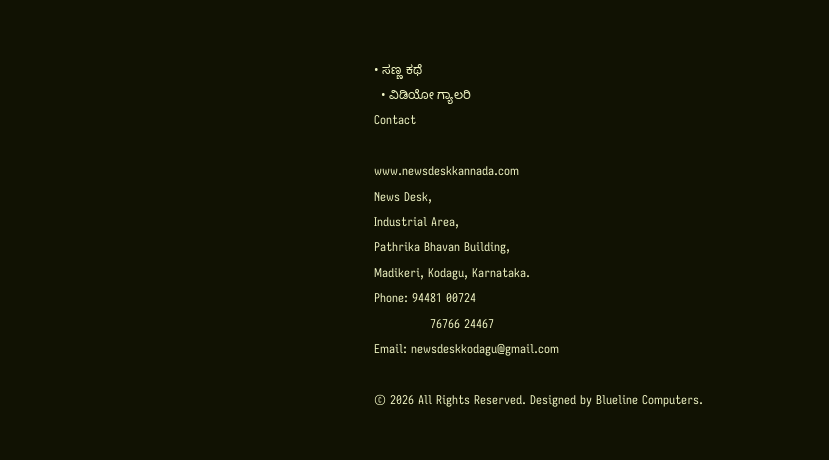• ಸಣ್ಣ ಕಥೆ
  • ವಿಡಿಯೋ ಗ್ಯಾಲರಿ
Contact

www.newsdeskkannada.com
News Desk,
Industrial Area,
Pathrika Bhavan Building,
Madikeri, Kodagu, Karnataka.
Phone: 94481 00724
              76766 24467
Email: newsdeskkodagu@gmail.com

© 2026 All Rights Reserved. Designed by Blueline Computers.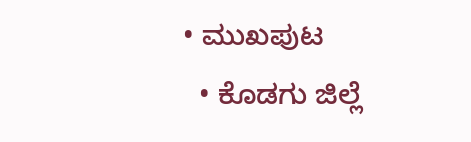• ಮುಖಪುಟ
  • ಕೊಡಗು ಜಿಲ್ಲೆ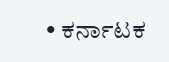• ಕರ್ನಾಟಕ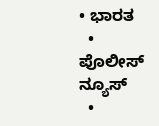• ಭಾರತ
  • ಪೊಲೀಸ್ ನ್ಯೂಸ್
  •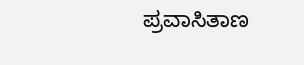ಪ್ರವಾಸಿತಾಣ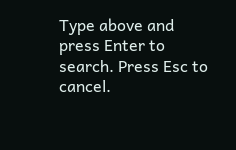Type above and press Enter to search. Press Esc to cancel.